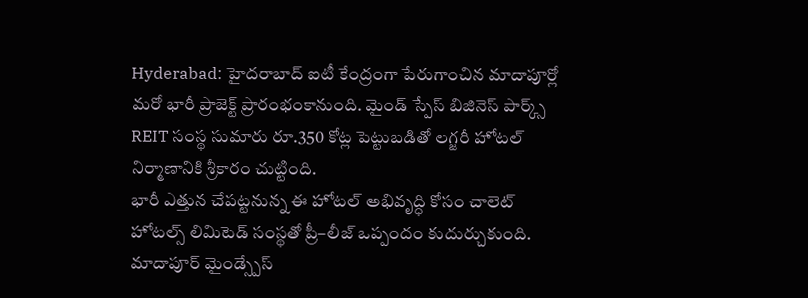Hyderabad: హైదరాబాద్ ఐటీ కేంద్రంగా పేరుగాంచిన మాదాపూర్లో మరో భారీ ప్రాజెక్ట్ ప్రారంభంకానుంది. మైండ్ స్పేస్ బిజినెస్ పార్క్స్ REIT సంస్థ సుమారు రూ.350 కోట్ల పెట్టుబడితో లగ్జరీ హోటల్ నిర్మాణానికి శ్రీకారం చుట్టింది.
భారీ ఎత్తున చేపట్టనున్న ఈ హోటల్ అభివృద్ధి కోసం చాలెట్ హోటల్స్ లిమిటెడ్ సంస్థతో ప్రీ–లీజ్ ఒప్పందం కుదుర్చుకుంది. మాదాపూర్ మైండ్స్పేస్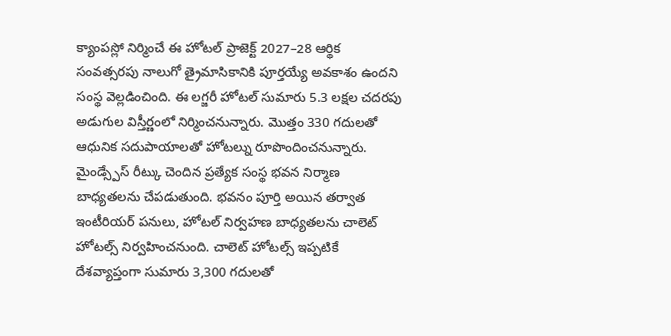క్యాంపస్లో నిర్మించే ఈ హోటల్ ప్రాజెక్ట్ 2027–28 ఆర్థిక సంవత్సరపు నాలుగో త్రైమాసికానికి పూర్తయ్యే అవకాశం ఉందని సంస్థ వెల్లడించింది. ఈ లగ్జరీ హోటల్ సుమారు 5.3 లక్షల చదరపు అడుగుల విస్తీర్ణంలో నిర్మించనున్నారు. మొత్తం 330 గదులతో ఆధునిక సదుపాయాలతో హోటల్ను రూపొందించనున్నారు. మైండ్స్పేస్ రీట్కు చెందిన ప్రత్యేక సంస్థ భవన నిర్మాణ బాధ్యతలను చేపడుతుంది. భవనం పూర్తి అయిన తర్వాత ఇంటీరియర్ పనులు, హోటల్ నిర్వహణ బాధ్యతలను చాలెట్ హోటల్స్ నిర్వహించనుంది. చాలెట్ హోటల్స్ ఇప్పటికే దేశవ్యాప్తంగా సుమారు 3,300 గదులతో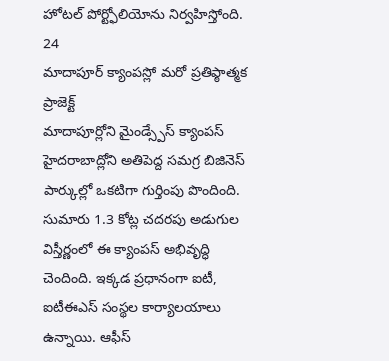హోటల్ పోర్ట్ఫోలియోను నిర్వహిస్తోంది.
24
మాదాపూర్ క్యాంపస్లో మరో ప్రతిఫ్ఠాత్మక ప్రాజెక్ట్
మాదాపూర్లోని మైండ్స్పేస్ క్యాంపస్ హైదరాబాద్లోని అతిపెద్ద సమగ్ర బిజినెస్ పార్కుల్లో ఒకటిగా గుర్తింపు పొందింది. సుమారు 1.3 కోట్ల చదరపు అడుగుల విస్తీర్ణంలో ఈ క్యాంపస్ అభివృద్ధి చెందింది. ఇక్కడ ప్రధానంగా ఐటీ, ఐటీఈఎస్ సంస్థల కార్యాలయాలు ఉన్నాయి. ఆఫీస్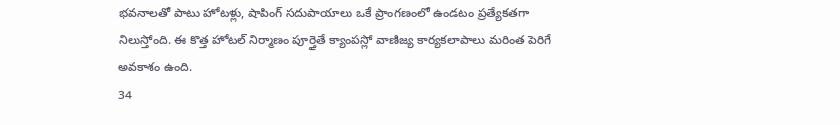భవనాలతో పాటు హోటళ్లు, షాపింగ్ సదుపాయాలు ఒకే ప్రాంగణంలో ఉండటం ప్రత్యేకతగా నిలుస్తోంది. ఈ కొత్త హోటల్ నిర్మాణం పూర్తైతే క్యాంపస్లో వాణిజ్య కార్యకలాపాలు మరింత పెరిగే అవకాశం ఉంది.
34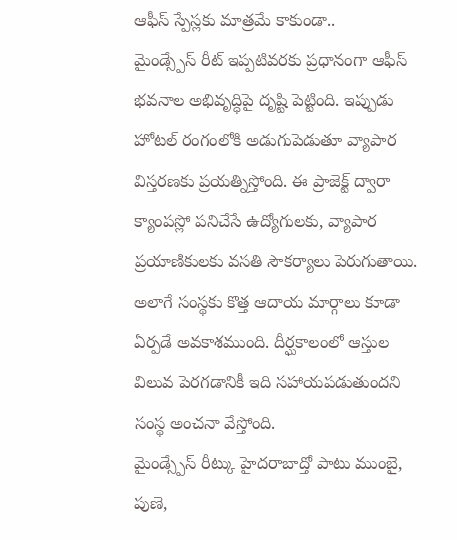ఆఫీస్ స్పేస్లకు మాత్రమే కాకుండా..
మైండ్స్పేస్ రీట్ ఇప్పటివరకు ప్రధానంగా ఆఫీస్ భవనాల అభివృద్ధిపై దృష్టి పెట్టింది. ఇప్పుడు హోటల్ రంగంలోకి అడుగుపెడుతూ వ్యాపార విస్తరణకు ప్రయత్నిస్తోంది. ఈ ప్రాజెక్ట్ ద్వారా క్యాంపస్లో పనిచేసే ఉద్యోగులకు, వ్యాపార ప్రయాణికులకు వసతి సౌకర్యాలు పెరుగుతాయి. అలాగే సంస్థకు కొత్త ఆదాయ మార్గాలు కూడా ఏర్పడే అవకాశముంది. దీర్ఘకాలంలో ఆస్తుల విలువ పెరగడానికీ ఇది సహాయపడుతుందని సంస్థ అంచనా వేస్తోంది.
మైండ్స్పేస్ రీట్కు హైదరాబాద్తో పాటు ముంబై, పుణె,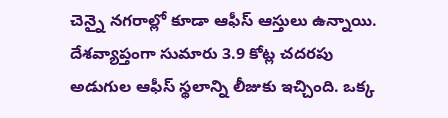చెన్నై నగరాల్లో కూడా ఆఫీస్ ఆస్తులు ఉన్నాయి. దేశవ్యాప్తంగా సుమారు 3.9 కోట్ల చదరపు అడుగుల ఆఫీస్ స్థలాన్ని లీజుకు ఇచ్చింది. ఒక్క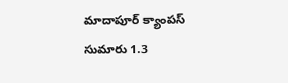మాదాపూర్ క్యాంపస్ సుమారు 1.3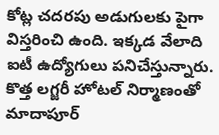కోట్ల చదరపు అడుగులకు పైగా విస్తరించి ఉంది. ఇక్కడ వేలాది ఐటీ ఉద్యోగులు పనిచేస్తున్నారు. కొత్త లగ్జరీ హోటల్ నిర్మాణంతో మాదాపూర్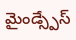మైండ్స్పేస్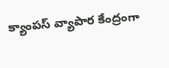క్యాంపస్ వ్యాపార కేంద్రంగా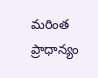మరింత ప్రాధాన్యం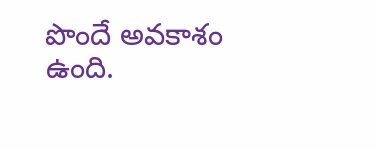పొందే అవకాశం ఉంది.